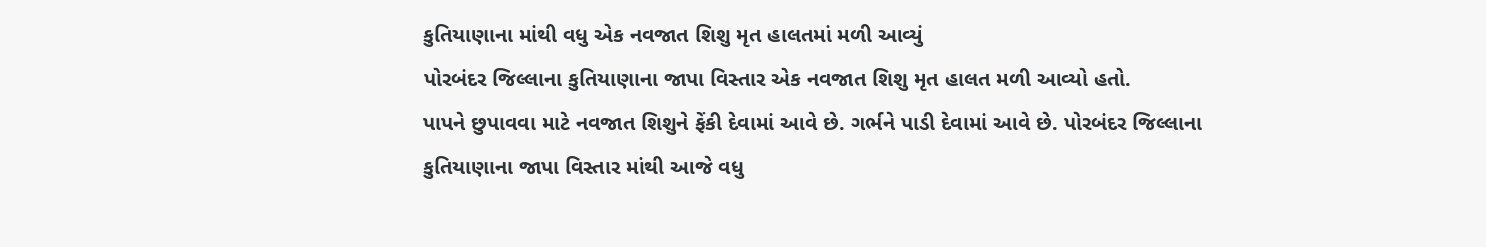કુતિયાણાના માંથી વધુ એક નવજાત શિશુ મૃત હાલતમાં મળી આવ્યું
પોરબંદર જિલ્લાના કુતિયાણાના જાપા વિસ્તાર એક નવજાત શિશુ મૃત હાલત મળી આવ્યો હતો.
પાપને છુપાવવા માટે નવજાત શિશુને ફેંકી દેવામાં આવે છે. ગર્ભને પાડી દેવામાં આવે છે. પોરબંદર જિલ્લાના કુતિયાણાના જાપા વિસ્તાર માંથી આજે વધુ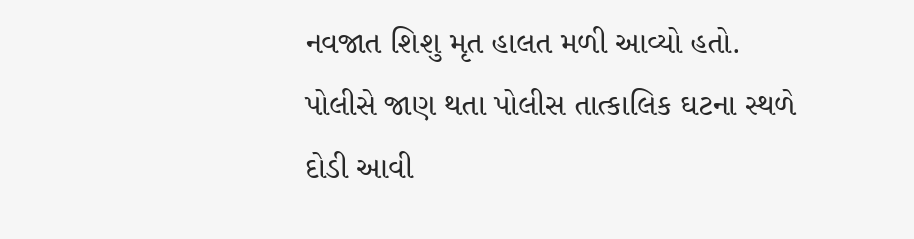નવજાત શિશુ મૃત હાલત મળી આવ્યો હતો. પોલીસે જાણ થતા પોલીસ તાત્કાલિક ઘટના સ્થળે દોડી આવી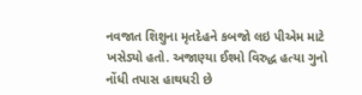નવજાત શિશુના મૃતદેહને કબજો લઇ પીએમ માટે ખસેડ્યો હતો. અજાણ્યા ઈશ્મો વિરુદ્ધ હત્યા ગુનો નોંધી તપાસ હાથધરી છે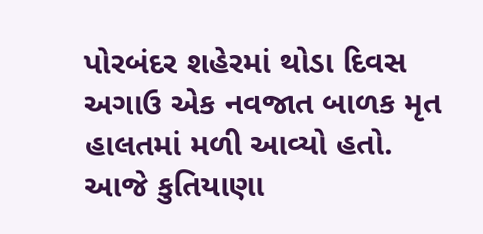પોરબંદર શહેરમાં થોડા દિવસ અગાઉ એક નવજાત બાળક મૃત હાલતમાં મળી આવ્યો હતો. આજે કુતિયાણા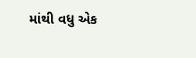માંથી વધુ એક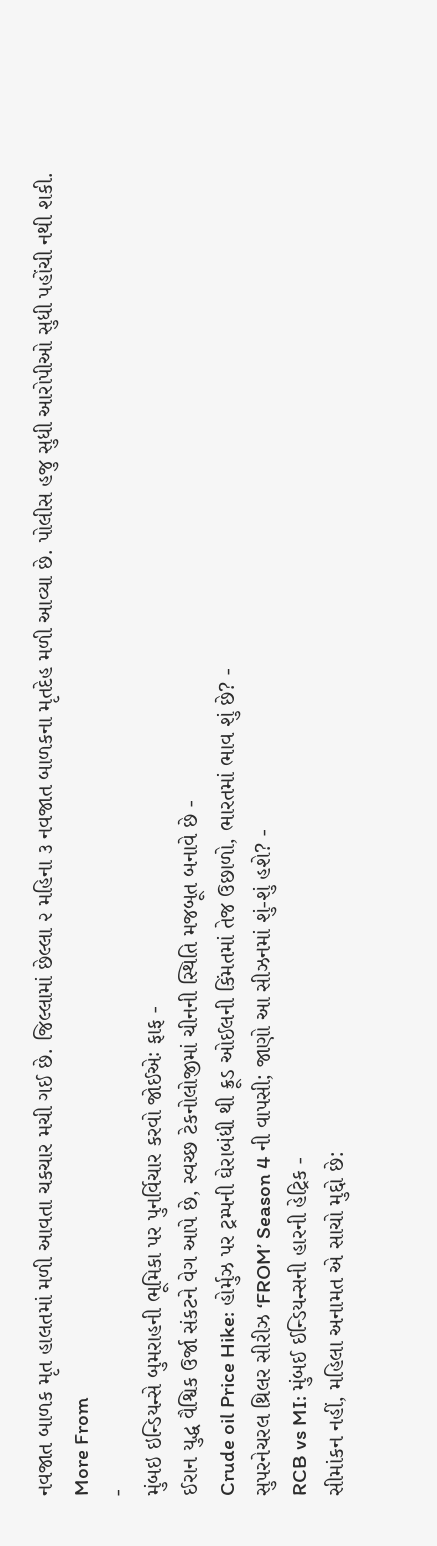નવજાત બાળક મૃત હાલતમાં મળી આવતા ચકચાર મચી ગઈ છે. જિલ્લામાં છેલ્લા ૨ મહિના ૩ નવજાત બાળકના મૃતદેહ મળી આવ્યા છે. પોલીસ હજુ સુધી આરોપીઓ સુધી પહોંચી નથી શકી.
More From
-
મુંબઇ ઇન્ડિયન્સે બુમરાહની ભૂમિકા પર પુનર્વિચાર કરવો જોઈએઃ ફાફ -
ઈરાન યુદ્ધ વૈશ્વિક ઉર્જા સંકટને વેગ આપે છે, સ્વચ્છ ટેકનોલોજીમાં ચીનની સ્થિતિ મજબૂત બનાવે છે -
Crude oil Price Hike: હોર્મુઝ પર ટ્રમ્પની ઘેરાબંધી થી ક્રૂડ ઓઈલની કિંમતમાં તેજ ઉછાળો, ભારતમાં ભાવ શું છે? -
સુપરનેચરલ થ્રિલર સીરીઝ ‘FROM’ Season 4 ની વાપસી; જાણો આ સીઝનમાં શું-શું હશે? -
RCB vs MI: મુંબઈ ઈન્ડિયન્સની હારની હેટ્રિક -
સીમાંકન નહીં, મહિલા અનામત એ સાચો મુદ્દો છે: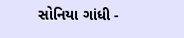સોનિયા ગાંધી -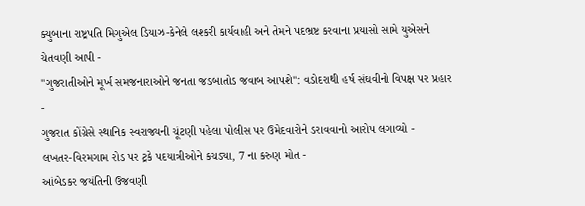ક્યુબાના રાષ્ટ્રપતિ મિગુએલ ડિયાઝ-કેનેલે લશ્કરી કાર્યવાહી અને તેમને પદભ્રષ્ટ કરવાના પ્રયાસો સામે યુએસને ચેતવણી આપી -
"ગુજરાતીઓને મૂર્ખ સમજનારાઓને જનતા જડબાતોડ જવાબ આપશે": વડોદરાથી હર્ષ સંઘવીનો વિપક્ષ પર પ્રહાર -
ગુજરાત કોંગ્રેસે સ્થાનિક સ્વરાજ્યની ચૂંટણી પહેલા પોલીસ પર ઉમેદવારોને ડરાવવાનો આરોપ લગાવ્યો -
લખતર-વિરમગામ રોડ પર ટ્રકે પદયાત્રીઓને કચડ્યા, 7 ના કરુણ મોત -
આંબેડકર જયંતિની ઉજવણી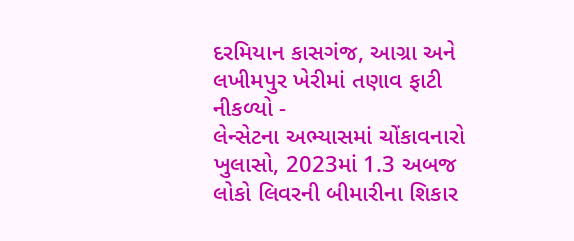દરમિયાન કાસગંજ, આગ્રા અને લખીમપુર ખેરીમાં તણાવ ફાટી નીકળ્યો -
લેન્સેટના અભ્યાસમાં ચોંકાવનારો ખુલાસો, 2023માં 1.3 અબજ લોકો લિવરની બીમારીના શિકાર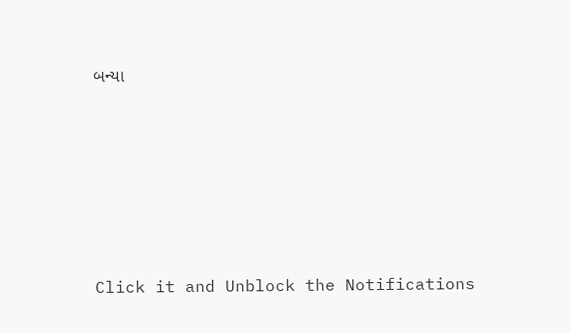બન્યા










Click it and Unblock the Notifications